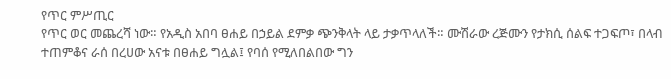የጥር ምሥጢር
የጥር ወር መጨረሻ ነው። የአዲስ አበባ ፀሐይ በኃይል ደምቃ ጭንቅላት ላይ ታቃጥላለች። ሙሽራው ረጅሙን የታክሲ ሰልፍ ተጋፍጦ፣ በላብ ተጠምቆና ራሰ በረሀው አናቱ በፀሐይ ግሏል፤ የባሰ የሚለበልበው ግን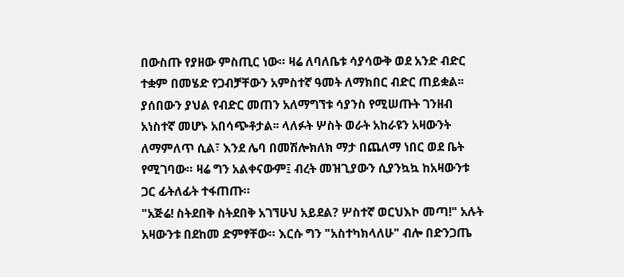በውስጡ የያዘው ምስጢር ነው። ዛሬ ለባለቤቱ ሳያሳውቅ ወደ አንድ ብድር ተቋም በመሄድ የጋብቻቸውን አምስተኛ ዓመት ለማክበር ብድር ጠይቋል፡፡ ያሰበውን ያህል የብድር መጠን አለማግኘቱ ሳያንስ የሚሠጡት ገንዘብ አነስተኛ መሆኑ አበሳጭቶታል፡፡ ላለፉት ሦስት ወራት አከራዩን አዛውንት ለማምለጥ ሲል፣ እንደ ሌባ በመሽሎክለክ ማታ በጨለማ ነበር ወደ ቤት የሚገባው። ዛሬ ግን አልቀናውም፤ ብረት መዝጊያውን ሲያንኳኳ ከአዛውንቱ ጋር ፊትለፊት ተፋጠጡ።
"አጅሬ! ስትደበቅ ስትደበቅ አገኘሁህ አይደል? ሦስተኛ ወርህእኮ መጣ!" አሉት አዛውንቱ በደከመ ድምፃቸው። እርሱ ግን "አስተካክላለሁ" ብሎ በድንጋጤ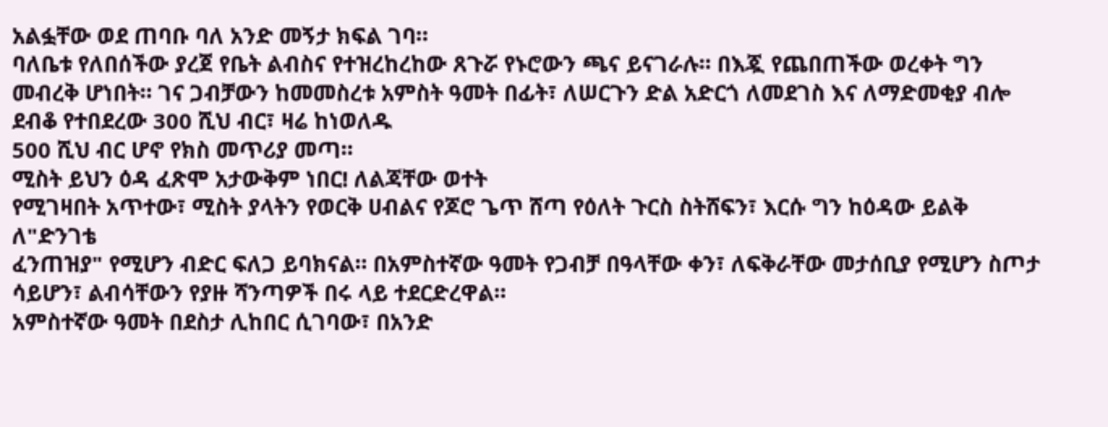አልፏቸው ወደ ጠባቡ ባለ አንድ መኝታ ክፍል ገባ።
ባለቤቱ የለበሰችው ያረጀ የቤት ልብስና የተዝረከረከው ጸጉሯ የኑሮውን ጫና ይናገራሉ። በእጇ የጨበጠችው ወረቀት ግን መብረቅ ሆነበት። ገና ጋብቻውን ከመመስረቱ አምስት ዓመት በፊት፣ ለሠርጉን ድል አድርጎ ለመደገስ እና ለማድመቂያ ብሎ ደብቆ የተበደረው 300 ሺህ ብር፣ ዛሬ ከነወለዱ
500 ሺህ ብር ሆኖ የክስ መጥሪያ መጣ።
ሚስት ይህን ዕዳ ፈጽሞ አታውቅም ነበር! ለልጃቸው ወተት
የሚገዛበት አጥተው፣ ሚስት ያላትን የወርቅ ሀብልና የጆሮ ጌጥ ሸጣ የዕለት ጉርስ ስትሸፍን፣ እርሱ ግን ከዕዳው ይልቅ ለ"ድንገቴ
ፈንጠዝያ" የሚሆን ብድር ፍለጋ ይባክናል። በአምስተኛው ዓመት የጋብቻ በዓላቸው ቀን፣ ለፍቅራቸው መታሰቢያ የሚሆን ስጦታ
ሳይሆን፣ ልብሳቸውን የያዙ ሻንጣዎች በሩ ላይ ተደርድረዋል።
አምስተኛው ዓመት በደስታ ሊከበር ሲገባው፣ በአንድ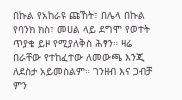በኩል የአከራዩ ጩኸት፣ በሌላ በኩል የባንክ ክስ፣ መሀል ላይ ደግሞ የወተት ጥያቄ ይዞ የሚያለቅስ ሕፃን። ዛሬ በራቸው የተከፈተው ለመውጫ እንጂ ለደስታ አይመስልም። ገንዘብ እና ጋብቻ ምን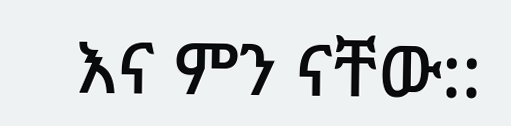እና ምን ናቸው::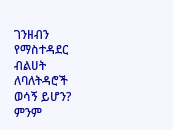ገንዘብን የማስተዳደር ብልሀት ለባለትዳሮች ወሳኝ ይሆን?
ምንም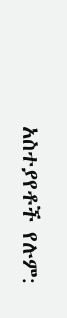አስተያየቶች የሉም: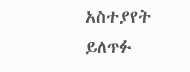አስተያየት ይለጥፉ